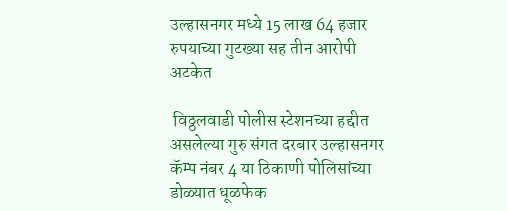उल्हासनगर मध्ये 15 लाख 64 हजार रुपयाच्या गुटख्या सह तीन आरोपी अटकेत

 विठ्ठलवाडी पोलीस स्टेशनच्या हद्दीत असलेल्या गुरु संगत दरबार उल्हासनगर कॅम्प नंबर 4 या ठिकाणी पोलिसांच्या डोळ्यात धूळफेक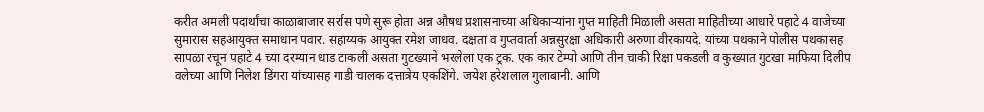करीत अमली पदार्थांचा काळाबाजार सर्रास पणे सुरू होता अन्न औषध प्रशासनाच्या अधिकाऱ्यांना गुप्त माहिती मिळाली असता माहितीच्या आधारे पहाटे 4 वाजेच्या सुमारास सहआयुक्त समाधान पवार. सहाय्यक आयुक्त रमेश जाधव. दक्षता व गुप्तवार्ता अन्नसुरक्षा अधिकारी अरुणा वीरकायदे. यांच्या पथकाने पोलीस पथकासह सापळा रचून पहाटे 4 च्या दरम्यान धाड टाकली असता गुटख्याने भरलेला एक ट्रक. एक कार टेम्पो आणि तीन चाकी रिक्षा पकडली व कुख्यात गुटखा माफिया दिलीप वलेच्या आणि निलेश डिंगरा यांच्यासह गाडी चालक दत्तात्रेय एकशिंगे. जयेश हरेशलाल गुलाबानी. आणि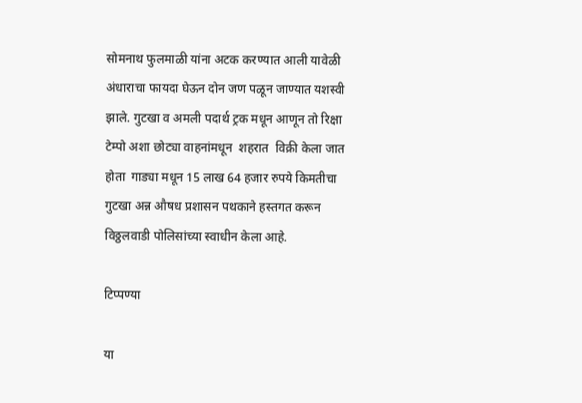सोमनाथ फुलमाळी यांना अटक करण्यात आली यावेळी अंधाराचा फायदा घेऊन दोन जण पळून जाण्यात यशस्वी झाले. गुटखा व अमली पदार्थ ट्रक मधून आणून तो रिक्षा टेम्पो अशा छोट्या वाहनांमधून  शहरात  विक्री केला जात होता  गाड्या मधून 15 लाख 64 हजार रुपये किमतीचा गुटखा अन्न औषध प्रशासन पथकाने हस्तगत करून विठ्ठलवाडी पोलिसांच्या स्वाधीन केला आहे.

टिप्पण्या

या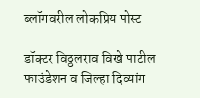ब्लॉगवरील लोकप्रिय पोस्ट

डॉक्टर विठ्ठलराव विखे पाटील फाउंडेशन व जिल्हा दिव्यांग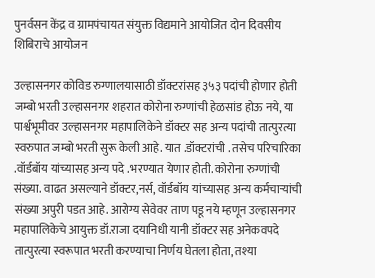पुनर्वसन केंद्र व ग्रामपंचायत संयुक्त विद्यमाने आयोजित दोन दिवसीय शिबिराचे आयोजन

उल्हासनगर कोविड रुग्णालयासाठी डॉक्टरांसह ३५३ पदांची होणार होती जम्बो भरती उल्हासनगर शहरात कोरोना रुग्णांची हेळसांड होऊ नये, या पार्श्वभूमीवर उल्हासनगर महापालिकेने डॉक्टर सह अन्य पदांची तात्पुरत्या स्वरुपात जम्बो भरती सुरू केली आहे. यात .डॉक्टरांची . तसेच परिचारिका .वॉर्डबॉय यांच्यासह अन्य पदे .भरण्यात येणार होती. कोरोना रुग्णांची संख्या. वाढत असल्याने डॉक्टर,नर्स, वॉर्डबॉय यांच्यासह अन्य कर्मचाऱ्यांची संख्या अपुरी पडत आहे. आरोग्य सेवेवर ताण पडू नये म्हणून उल्हासनगर महापालिकेचे आयुक्त डॉ.राजा दयानिधी यानी डॉक्टर सह अनेकवपदे तात्पुरत्या स्वरूपात भरती करण्याचा निर्णय घेतला होता, तश्या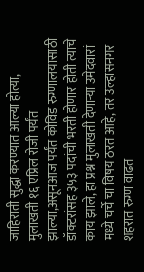जाहिराती सुद्धा करण्यात आल्या होत्या, मुलाखती १६ एप्रिल रोजी पर्यंत झाल्या,असूनआज पर्यंत कोविड रुग्णालयासाठी डॉक्टरांसह ३५३ पदांची भरती होणार होती त्याचे काय झाले, हा प्रश्न मुलाखती देणाऱ्या उमेदवारां मध्ये चर्चे चा विषय ठरत आहे, तर उल्हासनगर शहरात रुग्ण वाढत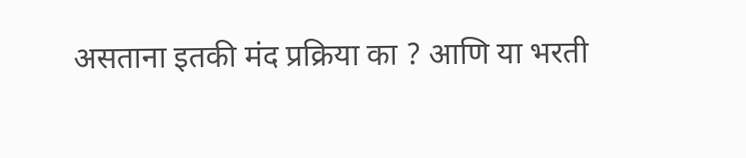असताना इतकी मंद प्रक्रिया का ? आणि या भरती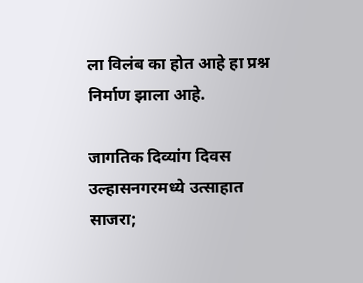ला विलंब का होत आहे हा प्रश्न निर्माण झाला आहे.

जागतिक दिव्यांग दिवस उल्हासनगरमध्ये उत्साहात साजरा;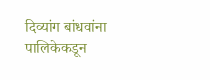दिव्यांग बांधवांना पालिकेकडून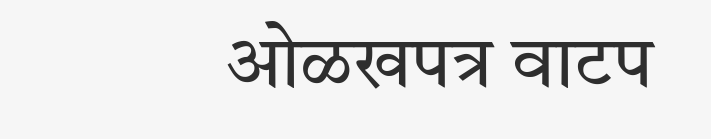ओळखपत्र वाटप